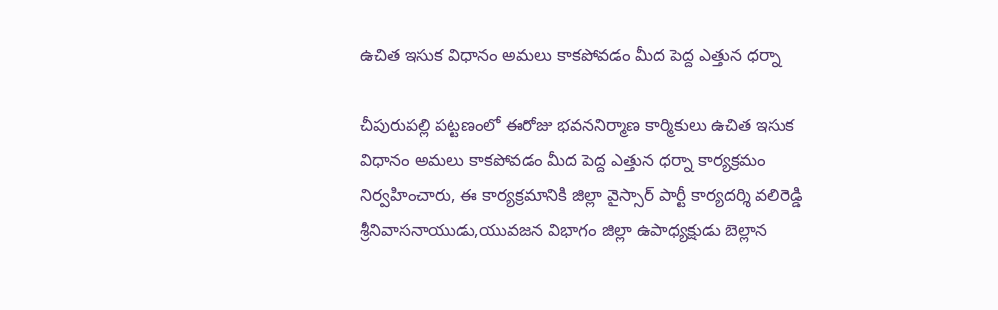ఉచిత ఇసుక విధానం అమలు కాకపోవడం మీద పెద్ద ఎత్తున ధర్నా

చీపురుపల్లి పట్టణంలో ఈరోజు భవననిర్మాణ కార్మికులు ఉచిత ఇసుక విధానం అమలు కాకపోవడం మీద పెద్ద ఎత్తున ధర్నా కార్యక్రమం నిర్వహించారు, ఈ కార్యక్రమానికి జిల్లా వైస్సార్ పార్టీ కార్యదర్శి వలిరెడ్డి శ్రీనివాసనాయుడు,యువజన విభాగం జిల్లా ఉపాధ్యక్షుడు బెల్లాన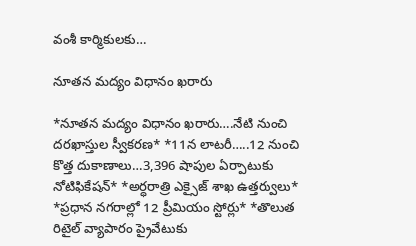వంశీ కార్మికులకు…

నూతన మద్యం విధానం ఖరారు

*నూతన మద్యం విధానం ఖరారు….నేటి నుంచి దరఖాస్తుల స్వీకరణ* *11న లాటరీ…..12 నుంచి కొత్త దుకాణాలు…3,396 షాపుల ఏర్పాటుకు నోటిఫికేషన్* *అర్ధరాత్రి ఎక్సైజ్ శాఖ ఉత్తర్వులు* *ప్రధాన నగరాల్లో 12 ప్రీమియం స్టోర్లు* *తొలుత రిటైల్ వ్యాపారం ప్రైవేటుకు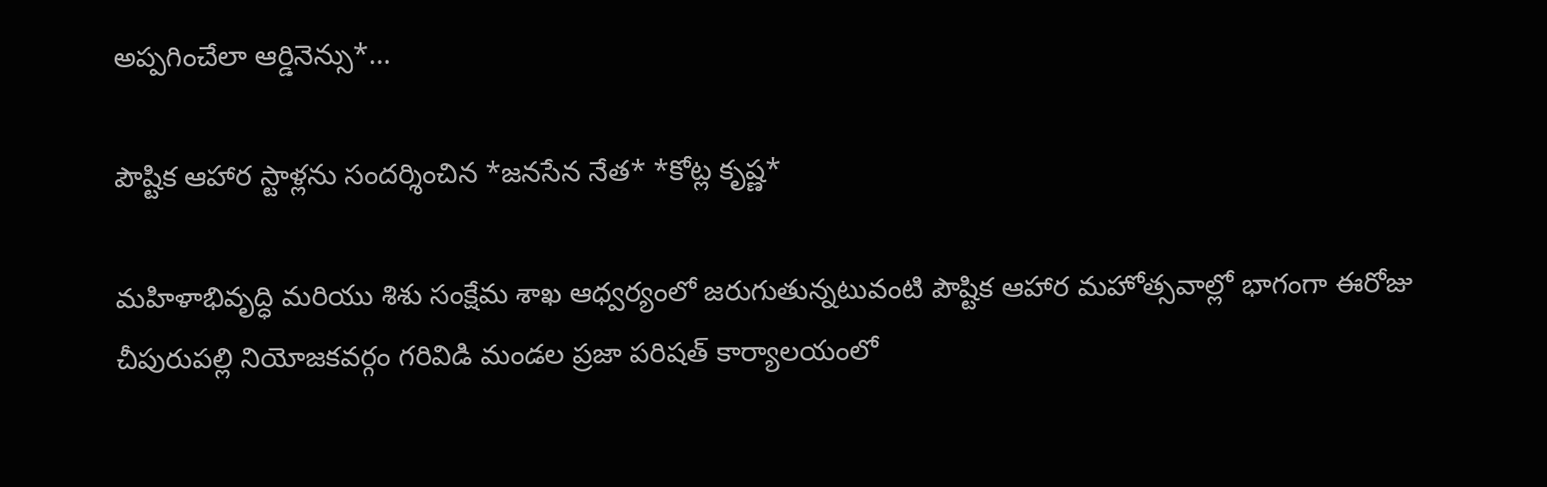అప్పగించేలా ఆర్డినెన్సు*…

పౌష్టిక ఆహార స్టాళ్లను సందర్శించిన *జనసేన నేత* *కోట్ల కృష్ణ*

మహిళాభివృద్ధి మరియు శిశు సంక్షేమ శాఖ ఆధ్వర్యంలో జరుగుతున్నటువంటి పౌష్టిక ఆహార మహోత్సవాల్లో భాగంగా ఈరోజు చీపురుపల్లి నియోజకవర్గం గరివిడి మండల ప్రజా పరిషత్ కార్యాలయంలో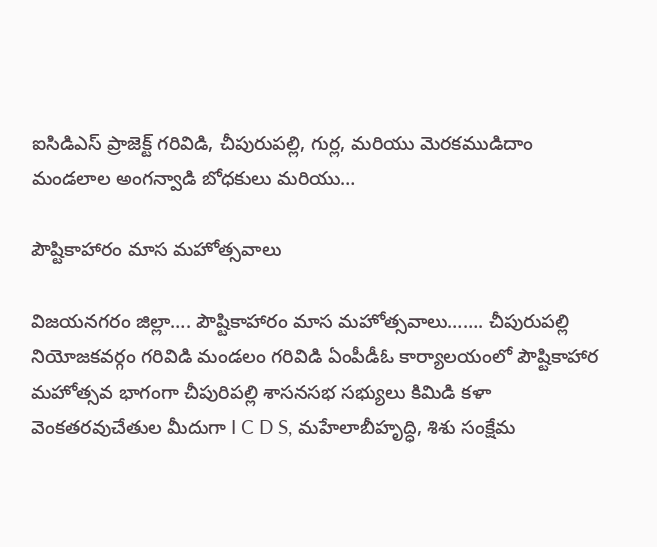ఐసిడిఎస్ ప్రాజెక్ట్ గరివిడి, చీపురుపల్లి, గుర్ల, మరియు మెరకముడిదాం మండలాల అంగన్వాడి బోధకులు మరియు…

పౌష్టికాహారం మాస మహోత్సవాలు

విజయనగరం జిల్లా…. పౌష్టికాహారం మాస మహోత్సవాలు……. చీపురుపల్లి నియోజకవర్గం గరివిడి మండలం గరివిడి ఏంపీడీఓ కార్యాలయంలో పౌష్టికాహార మహోత్సవ భాగంగా చీపురిపల్లి శాసనసభ సభ్యులు కిమిడి కళా వెంకతరవుచేతుల మీదుగా I C D S, మహేలాబీహృద్ధి, శిశు సంక్షేమ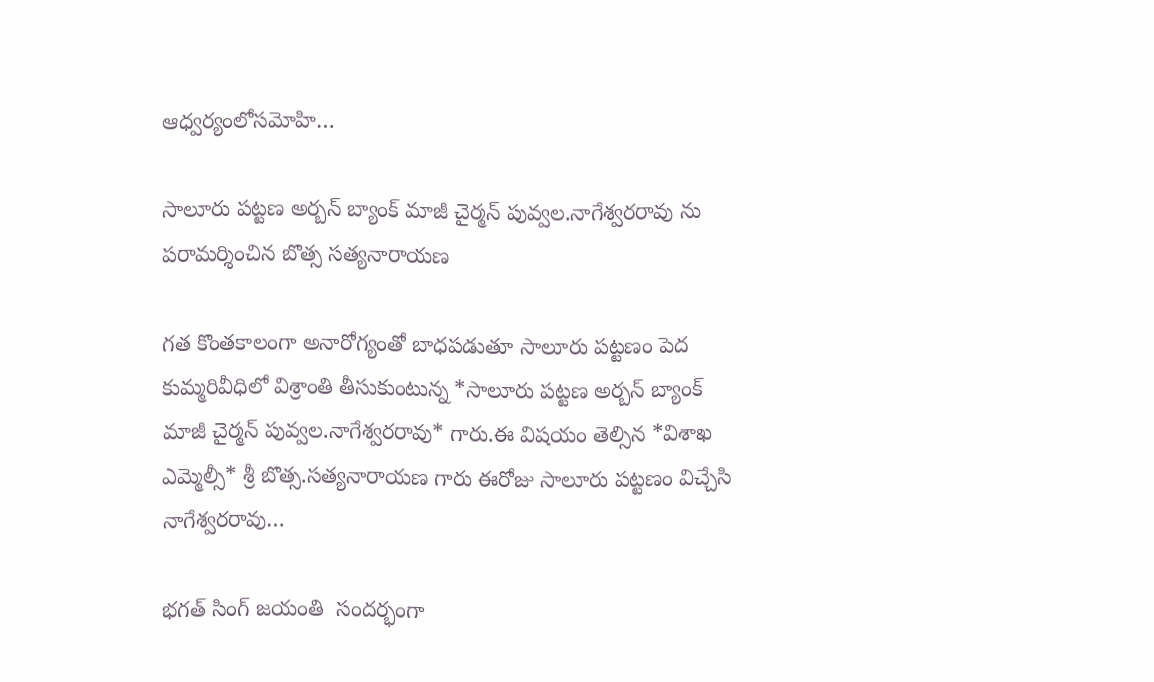ఆధ్వర్యంలోసమోహి…

సాలూరు పట్టణ అర్బన్ బ్యాంక్ మాజీ చైర్మన్ పువ్వల.నాగేశ్వరరావు ను పరామర్శించిన బొత్స సత్యనారాయణ

గత కొంతకాలంగా అనారోగ్యంతో బాధపడుతూ సాలూరు పట్టణం పెద కుమ్మరివీధిలో విశ్రాంతి తీసుకుంటున్న *సాలూరు పట్టణ అర్బన్ బ్యాంక్ మాజీ చైర్మన్ పువ్వల.నాగేశ్వరరావు* గారు.ఈ విషయం తెల్సిన *విశాఖ ఎమ్మెల్సీ* శ్రీ బొత్స.సత్యనారాయణ గారు ఈరోజు సాలూరు పట్టణం విచ్చేసి నాగేశ్వరరావు…

భగత్ సింగ్ జయంతి  సందర్భంగా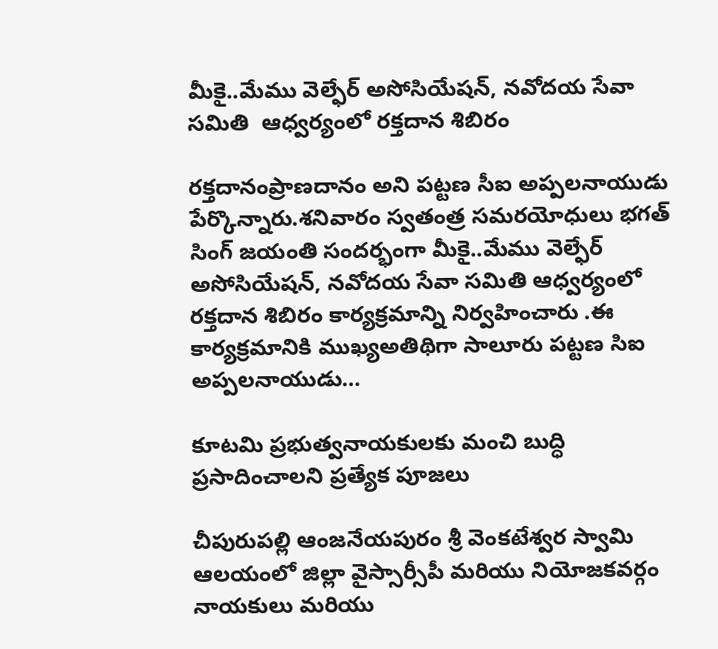మీకై..మేము వెల్ఫేర్ అసోసియేషన్, నవోదయ సేవా సమితి  ఆధ్వర్యంలో రక్తదాన శిబిరం

రక్తదానంప్రాణదానం అని పట్టణ సీఐ అప్పలనాయుడు పేర్కొన్నారు.శనివారం స్వతంత్ర సమరయోధులు భగత్ సింగ్ జయంతి సందర్భంగా మీకై..మేము వెల్ఫేర్ అసోసియేషన్, నవోదయ సేవా సమితి ఆధ్వర్యంలో రక్తదాన శిబిరం కార్యక్రమాన్ని నిర్వహించారు .ఈ కార్యక్రమానికి ముఖ్యఅతిథిగా సాలూరు పట్టణ సిఐ అప్పలనాయుడు…

కూటమి ప్రభుత్వనాయకులకు మంచి బుద్ధి ప్రసాదించాలని ప్రత్యేక పూజలు

చీపురుపల్లి ఆంజనేయపురం శ్రీ వెంకటేశ్వర స్వామి ఆలయంలో జిల్లా వైస్సార్సీపీ మరియు నియోజకవర్గం నాయకులు మరియు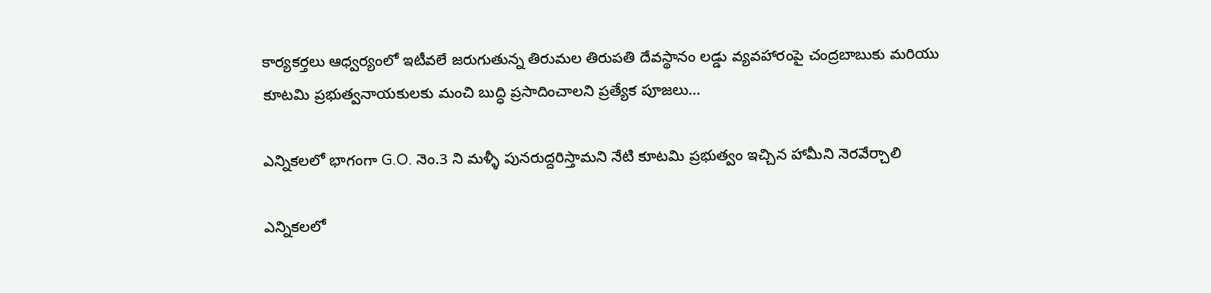కార్యకర్తలు ఆధ్వర్యంలో ఇటీవలే జరుగుతున్న తిరుమల తిరుపతి దేవస్థానం లడ్డు వ్యవహారంపై చంద్రబాబుకు మరియు కూటమి ప్రభుత్వనాయకులకు మంచి బుద్ధి ప్రసాదించాలని ప్రత్యేక పూజలు…

ఎన్నికలలో భాగంగా G.O. నెం.3 ని మళ్ళీ పునరుద్దరిస్తామని నేటి కూటమి ప్రభుత్వం ఇచ్చిన హామీని నెరవేర్చాలి

ఎన్నికలలో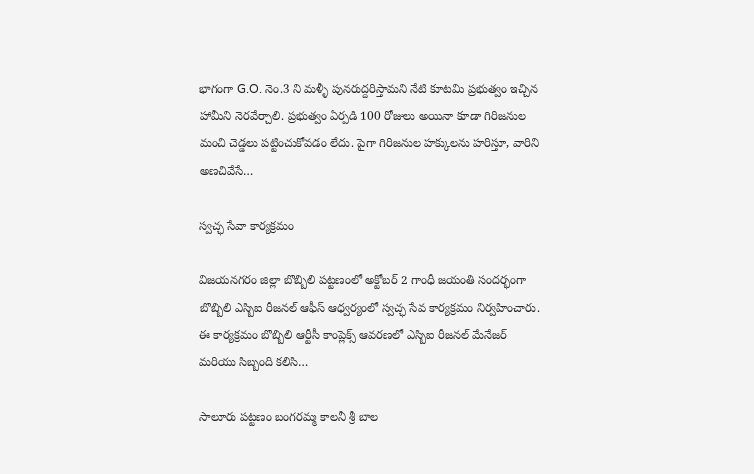భాగంగా G.O. నెం.3 ని మళ్ళీ పునరుద్దరిస్తామని నేటి కూటమి ప్రభుత్వం ఇచ్చిన హామీని నెరవేర్చాలి. ప్రభుత్వం ఏర్పడి 100 రోజులు అయినా కూడా గిరిజనుల మంచి చెడ్డలు పట్టించుకోవడం లేదు. పైగా గిరిజనుల హక్కులను హరిస్తూ, వారిని అణచివేసే…

స్వచ్ఛ సేవా కార్యక్రమం

విజయనగరం జిల్లా బొబ్బిలి పట్టణంలో అక్టోబర్ 2 గాంధీ జయంతి సందర్భంగా బొబ్బిలి ఎస్బిఐ రీజనల్ ఆఫీస్ ఆధ్వర్యంలో స్వచ్ఛ సేవ కార్యక్రమం నిర్వహించారు. ఈ కార్యక్రమం బొబ్బిలి ఆర్టీసీ కాంప్లెక్స్ ఆవరణలో ఎస్బిఐ రీజనల్ మేనేజర్ మరియు సిబ్బంది కలిసి…

సాలూరు పట్టణం బంగరమ్మ కాలనీ శ్రీ బాల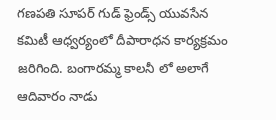గణపతి సూపర్ గుడ్ ఫ్రెండ్స్ యువసేన కమిటీ ఆధ్వర్యంలో దీపారాధన కార్యక్రమం జరిగింది. బంగారమ్మ కాలనీ లో అలాగే ఆదివారం నాడు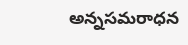అన్నసమరాధన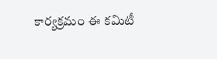కార్యక్రమం ఈ కమిటీ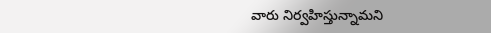వారు నిర్వహిస్తున్నామని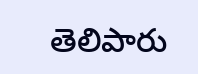తెలిపారు